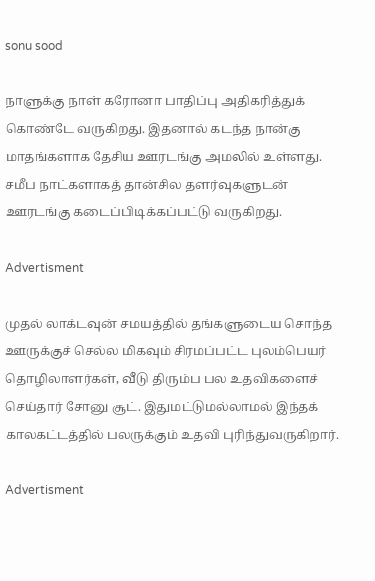sonu sood

நாளுக்கு நாள் கரோனா பாதிப்பு அதிகரித்துக் கொண்டே வருகிறது. இதனால் கடந்த நான்கு மாதங்களாக தேசிய ஊரடங்கு அமலில் உள்ளது. சமீப நாட்களாகத் தான்சில தளர்வுகளுடன் ஊரடங்கு கடைப்பிடிக்கப்பட்டு வருகிறது.

Advertisment

முதல் லாக்டவுன் சமயத்தில் தங்களுடைய சொந்த ஊருக்குச் செல்ல மிகவும் சிரமப்பட்ட புலம்பெயர் தொழிலாளர்கள், வீடு திரும்ப பல உதவிகளைச் செய்தார் சோனு சூட். இதுமட்டுமல்லாமல் இந்தக் காலகட்டத்தில் பலருக்கும் உதவி புரிந்துவருகிறார்.

Advertisment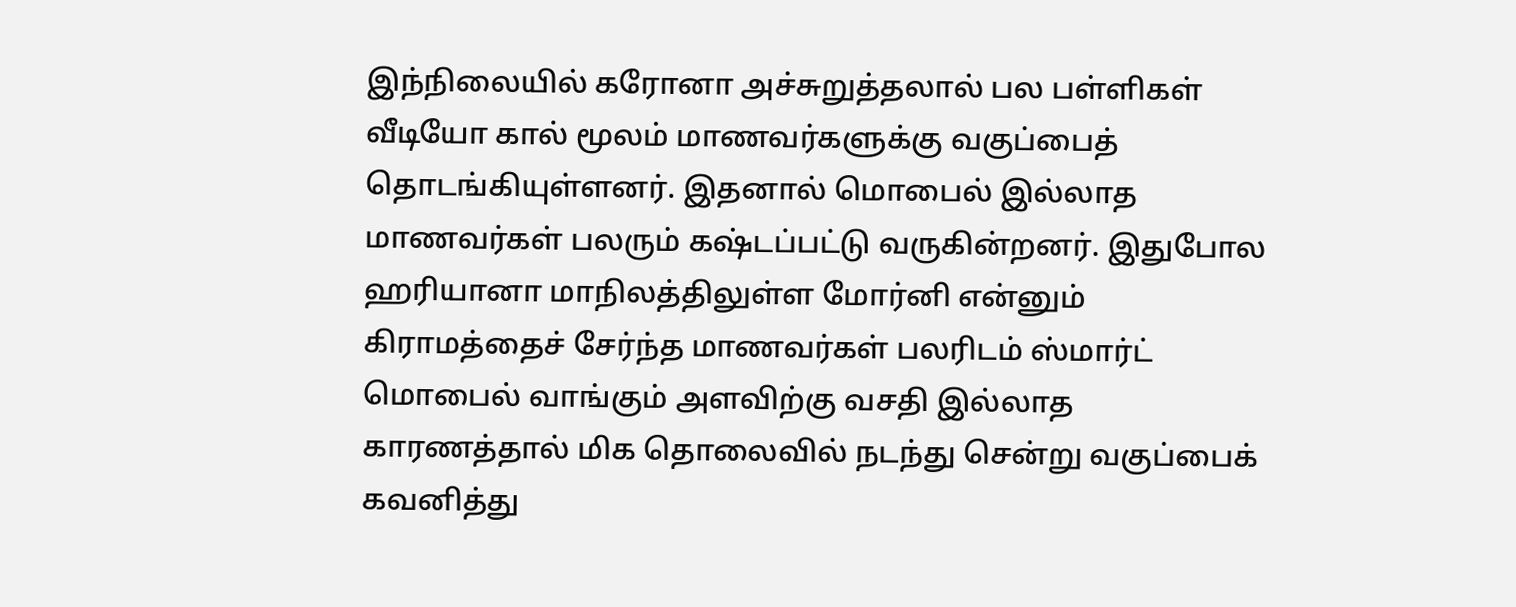இந்நிலையில் கரோனா அச்சுறுத்தலால் பல பள்ளிகள் வீடியோ கால் மூலம் மாணவர்களுக்கு வகுப்பைத் தொடங்கியுள்ளனர். இதனால் மொபைல் இல்லாத மாணவர்கள் பலரும் கஷ்டப்பட்டு வருகின்றனர். இதுபோல ஹரியானா மாநிலத்திலுள்ள மோர்னி என்னும் கிராமத்தைச் சேர்ந்த மாணவர்கள் பலரிடம் ஸ்மார்ட் மொபைல் வாங்கும் அளவிற்கு வசதி இல்லாத காரணத்தால் மிக தொலைவில் நடந்து சென்று வகுப்பைக் கவனித்து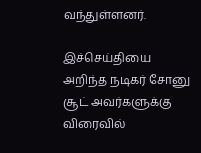வந்துள்ளனர்.

இச்செய்தியை அறிந்த நடிகர் சோனு சூட் அவர்களுக்கு விரைவில்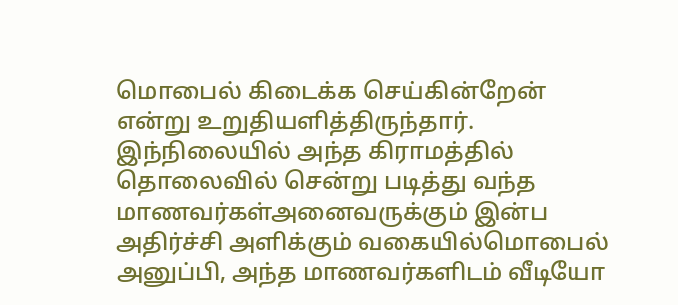மொபைல் கிடைக்க செய்கின்றேன் என்று உறுதியளித்திருந்தார். இந்நிலையில் அந்த கிராமத்தில் தொலைவில் சென்று படித்து வந்த மாணவர்கள்அனைவருக்கும் இன்ப அதிர்ச்சி அளிக்கும் வகையில்மொபைல் அனுப்பி, அந்த மாணவர்களிடம் வீடியோ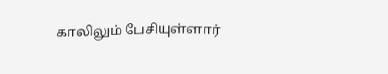காலிலும் பேசியுள்ளார்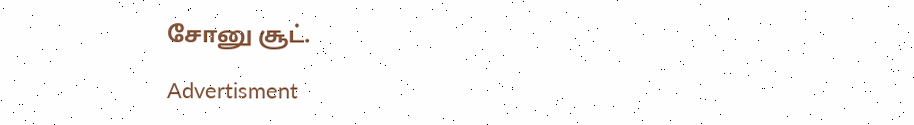சோனு சூட்.

Advertisment